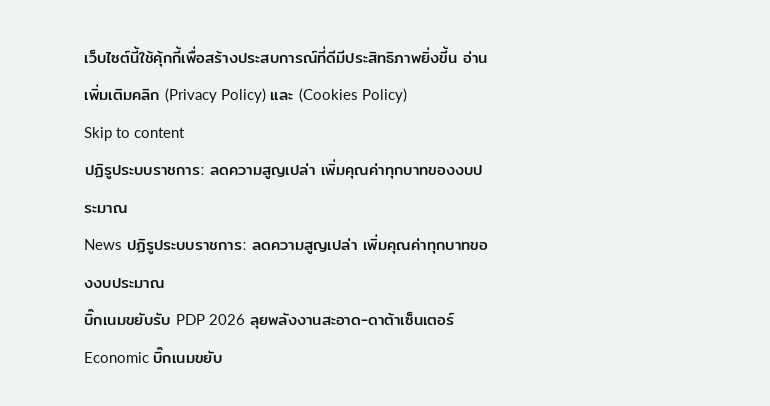เว็บไซต์นี้ใช้คุ้กกี้เพื่อสร้างประสบการณ์ที่ดีมีประสิทธิภาพยิ่งขี้น อ่านเพิ่มเติมคลิก (Privacy Policy) และ (Cookies Policy)
Skip to content
ปฏิรูประบบราชการ: ลดความสูญเปล่า เพิ่มคุณค่าทุกบาทของงบประมาณ
News ปฏิรูประบบราชการ: ลดความสูญเปล่า เพิ่มคุณค่าทุกบาทของงบประมาณ
บิ๊กเนมขยับรับ PDP 2026 ลุยพลังงานสะอาด-ดาต้าเซ็นเตอร์
Economic บิ๊กเนมขยับ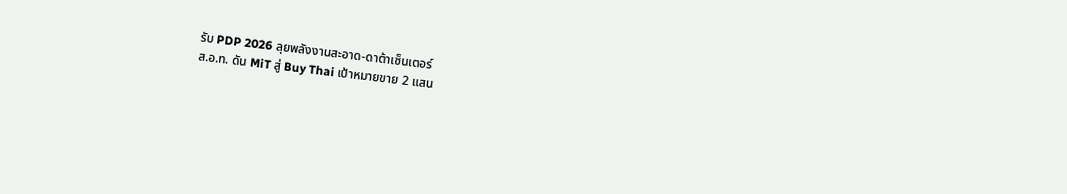รับ PDP 2026 ลุยพลังงานสะอาด-ดาต้าเซ็นเตอร์
ส.อ.ท. ดัน MiT สู่ Buy Thai เป้าหมายขาย 2 แสน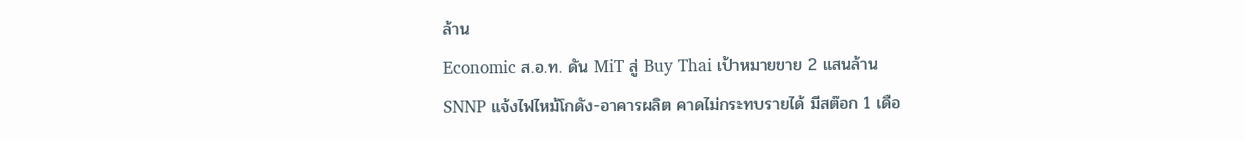ล้าน
Economic ส.อ.ท. ดัน MiT สู่ Buy Thai เป้าหมายขาย 2 แสนล้าน
SNNP แจ้งไฟไหม้โกดัง-อาคารผลิต คาดไม่กระทบรายได้ มีสต๊อก 1 เดือ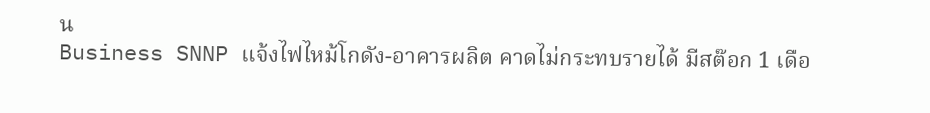น
Business SNNP แจ้งไฟไหม้โกดัง-อาคารผลิต คาดไม่กระทบรายได้ มีสต๊อก 1 เดือ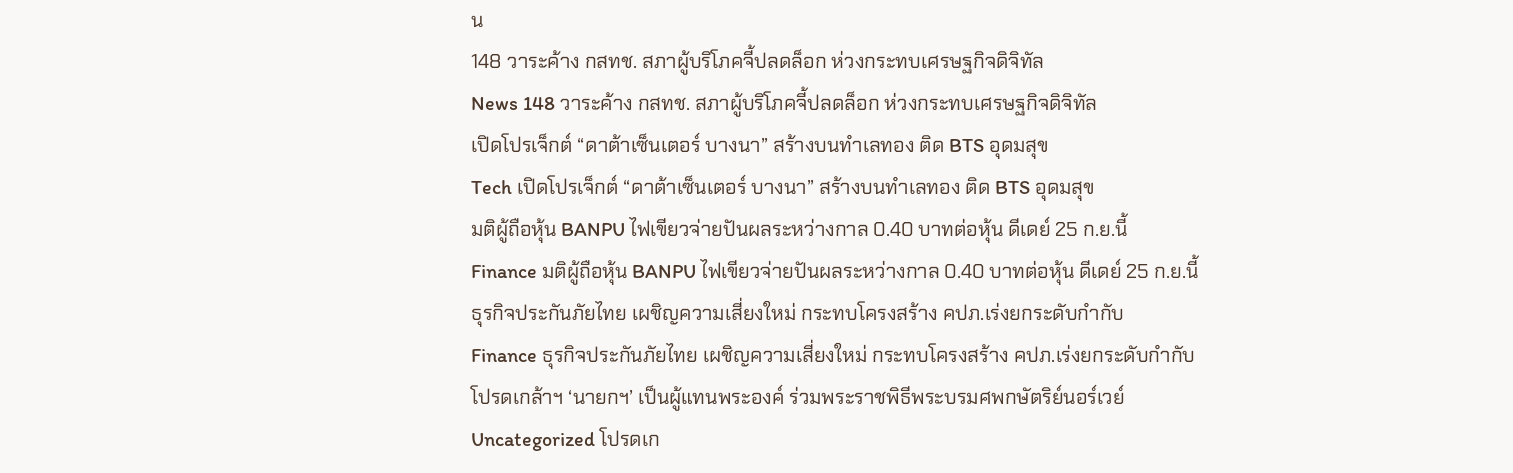น
148 วาระค้าง กสทช. สภาผู้บริโภคจี้ปลดล็อก ห่วงกระทบเศรษฐกิจดิจิทัล
News 148 วาระค้าง กสทช. สภาผู้บริโภคจี้ปลดล็อก ห่วงกระทบเศรษฐกิจดิจิทัล
เปิดโปรเจ็กต์ “ดาต้าเซ็นเตอร์ บางนา” สร้างบนทำเลทอง ติด BTS อุดมสุข
Tech เปิดโปรเจ็กต์ “ดาต้าเซ็นเตอร์ บางนา” สร้างบนทำเลทอง ติด BTS อุดมสุข
มติผู้ถือหุ้น BANPU ไฟเขียวจ่ายปันผลระหว่างกาล 0.40 บาทต่อหุ้น ดีเดย์ 25 ก.ย.นี้
Finance มติผู้ถือหุ้น BANPU ไฟเขียวจ่ายปันผลระหว่างกาล 0.40 บาทต่อหุ้น ดีเดย์ 25 ก.ย.นี้
ธุรกิจประกันภัยไทย เผชิญความเสี่ยงใหม่ กระทบโครงสร้าง คปภ.เร่งยกระดับกำกับ
Finance ธุรกิจประกันภัยไทย เผชิญความเสี่ยงใหม่ กระทบโครงสร้าง คปภ.เร่งยกระดับกำกับ
โปรดเกล้าฯ ‘นายกฯ’ เป็นผู้แทนพระองค์ ร่วมพระราชพิธีพระบรมศพกษัตริย์นอร์เวย์
Uncategorized โปรดเก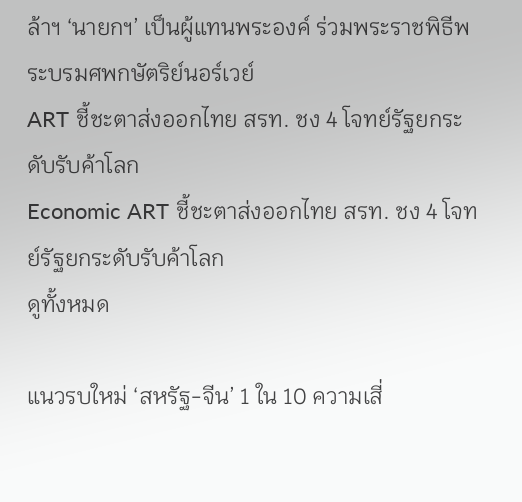ล้าฯ ‘นายกฯ’ เป็นผู้แทนพระองค์ ร่วมพระราชพิธีพระบรมศพกษัตริย์นอร์เวย์
ART ชี้ชะตาส่งออกไทย สรท. ชง 4 โจทย์รัฐยกระดับรับค้าโลก
Economic ART ชี้ชะตาส่งออกไทย สรท. ชง 4 โจทย์รัฐยกระดับรับค้าโลก
ดูทั้งหมด

แนวรบใหม่ ‘สหรัฐ-จีน’ 1 ใน 10 ความเสี่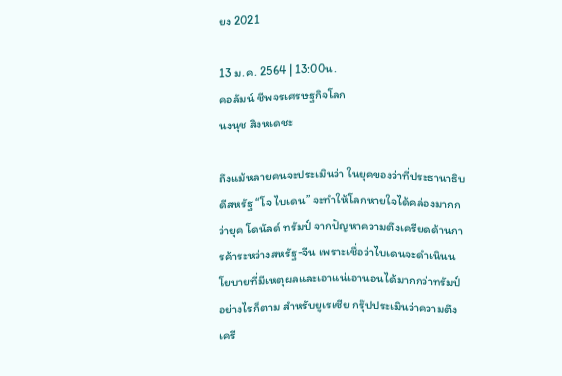ยง 2021

13 ม.ค. 2564 | 13:00น.
คอลัมน์ ชีพจรเศรษฐกิจโลก
นงนุช สิงหเดชะ

ถึงแม้หลายคนจะประเมินว่า ในยุคของว่าที่ประธานาธิบดีสหรัฐ “โจ ไบเดน” จะทำให้โลกหายใจได้คล่องมากกว่ายุค โดนัลด์ ทรัมป์ จากปัญหาความตึงเครียดด้านการค้าระหว่างสหรัฐ-จีน เพราะเชื่อว่าไบเดนจะดำเนินนโยบายที่มีเหตุผลและเอาแน่เอานอนได้มากกว่าทรัมป์ อย่างไรก็ตาม สำหรับยูเรเซีย กรุ๊ปประเมินว่าความตึงเครี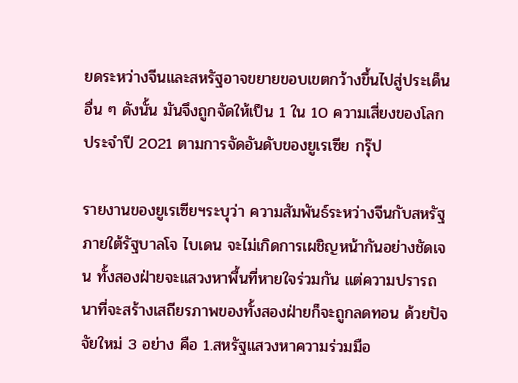ยดระหว่างจีนและสหรัฐอาจขยายขอบเขตกว้างขึ้นไปสู่ประเด็นอื่น ๆ ดังนั้น มันจึงถูกจัดให้เป็น 1 ใน 10 ความเสี่ยงของโลกประจำปี 2021 ตามการจัดอันดับของยูเรเซีย กรุ๊ป

รายงานของยูเรเซียฯระบุว่า ความสัมพันธ์ระหว่างจีนกับสหรัฐภายใต้รัฐบาลโจ ไบเดน จะไม่เกิดการเผชิญหน้ากันอย่างชัดเจน ทั้งสองฝ่ายจะแสวงหาพื้นที่หายใจร่วมกัน แต่ความปรารถนาที่จะสร้างเสถียรภาพของทั้งสองฝ่ายก็จะถูกลดทอน ด้วยปัจจัยใหม่ 3 อย่าง คือ 1.สหรัฐแสวงหาความร่วมมือ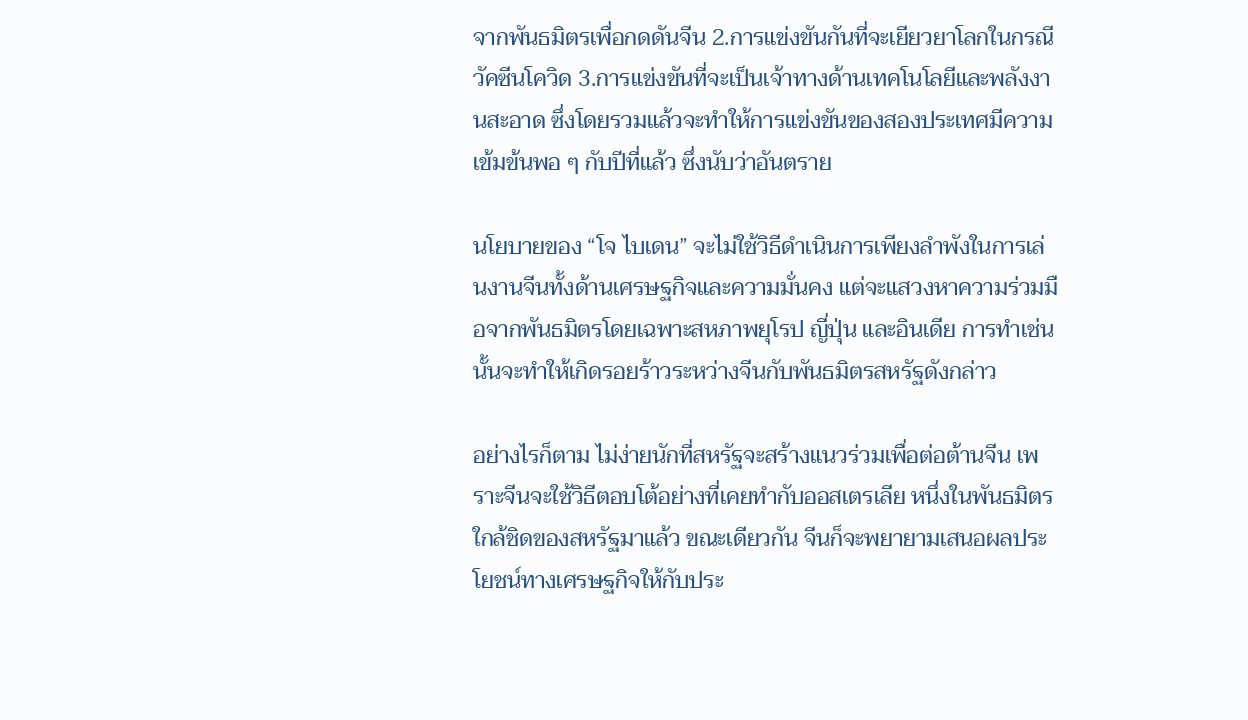จากพันธมิตรเพื่อกดดันจีน 2.การแข่งขันกันที่จะเยียวยาโลกในกรณีวัคซีนโควิด 3.การแข่งขันที่จะเป็นเจ้าทางด้านเทคโนโลยีและพลังงานสะอาด ซึ่งโดยรวมแล้วจะทำให้การแข่งขันของสองประเทศมีความเข้มข้นพอ ๆ กับปีที่แล้ว ซึ่งนับว่าอันตราย

นโยบายของ “โจ ไบเดน” จะไม่ใช้วิธีดำเนินการเพียงลำพังในการเล่นงานจีนทั้งด้านเศรษฐกิจและความมั่นคง แต่จะแสวงหาความร่วมมือจากพันธมิตรโดยเฉพาะสหภาพยุโรป ญี่ปุ่น และอินเดีย การทำเช่นนั้นจะทำให้เกิดรอยร้าวระหว่างจีนกับพันธมิตรสหรัฐดังกล่าว

อย่างไรก็ตาม ไม่ง่ายนักที่สหรัฐจะสร้างแนวร่วมเพื่อต่อต้านจีน เพราะจีนจะใช้วิธีตอบโต้อย่างที่เคยทำกับออสเตรเลีย หนึ่งในพันธมิตรใกล้ชิดของสหรัฐมาแล้ว ขณะเดียวกัน จีนก็จะพยายามเสนอผลประโยชน์ทางเศรษฐกิจให้กับประ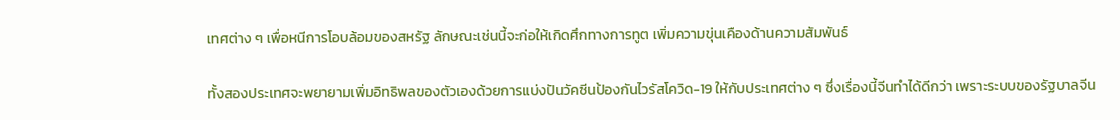เทศต่าง ๆ เพื่อหนีการโอบล้อมของสหรัฐ ลักษณะเช่นนี้จะก่อให้เกิดศึกทางการทูต เพิ่มความขุ่นเคืองด้านความสัมพันธ์

ทั้งสองประเทศจะพยายามเพิ่มอิทธิพลของตัวเองด้วยการแบ่งปันวัคซีนป้องกันไวรัสโควิด-19 ให้กับประเทศต่าง ๆ ซึ่งเรื่องนี้จีนทำได้ดีกว่า เพราะระบบของรัฐบาลจีน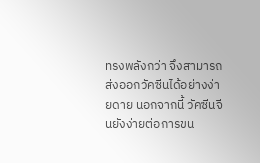ทรงพลังกว่า จึงสามารถส่งออกวัคซีนได้อย่างง่ายดาย นอกจากนี้ วัคซีนจีนยังง่ายต่อการขน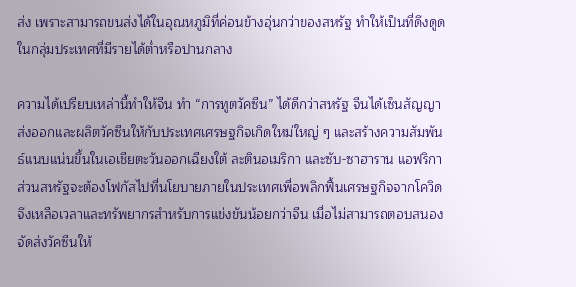ส่ง เพราะสามารถขนส่งได้ในอุณหภูมิที่ค่อนข้างอุ่นกว่าของสหรัฐ ทำให้เป็นที่ดึงดูดในกลุ่มประเทศที่มีรายได้ต่ำหรือปานกลาง

ความได้เปรียบเหล่านี้ทำให้จีน ทำ “การทูตวัคซีน” ได้ดีกว่าสหรัฐ จีนได้เซ็นสัญญาส่งออกและผลิตวัคซีนให้กับประเทศเศรษฐกิจเกิดใหม่ใหญ่ ๆ และสร้างความสัมพันธ์แนบแน่นขึ้นในเอเชียตะวันออกเฉียงใต้ ละตินอเมริกา และซับ-ซาฮาราน แอฟริกา ส่วนสหรัฐจะต้องโฟกัสไปที่นโยบายภายในประเทศเพื่อพลิกฟื้นเศรษฐกิจจากโควิด จึงเหลือเวลาและทรัพยากรสำหรับการแข่งขันน้อยกว่าจีน เมื่อไม่สามารถตอบสนองจัดส่งวัคซีนให้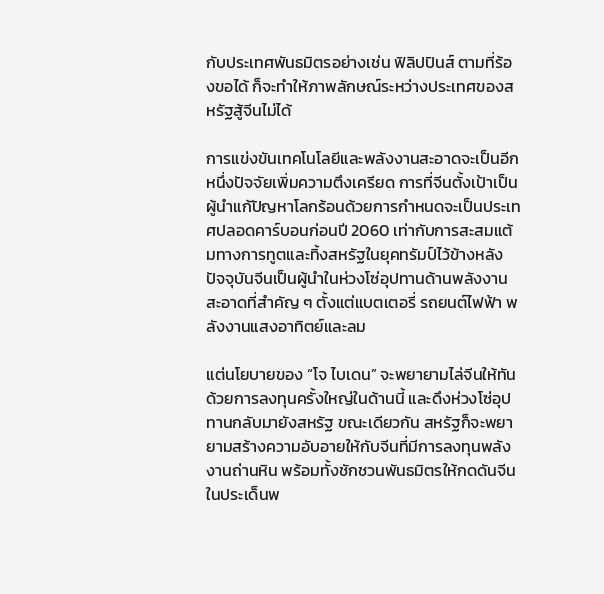กับประเทศพันธมิตรอย่างเช่น ฟิลิปปินส์ ตามที่ร้องขอได้ ก็จะทำให้ภาพลักษณ์ระหว่างประเทศของสหรัฐสู้จีนไม่ได้

การแข่งขันเทคโนโลยีและพลังงานสะอาดจะเป็นอีกหนึ่งปัจจัยเพิ่มความตึงเครียด การที่จีนตั้งเป้าเป็นผู้นำแก้ปัญหาโลกร้อนด้วยการกำหนดจะเป็นประเทศปลอดคาร์บอนก่อนปี 2060 เท่ากับการสะสมแต้มทางการทูตและทิ้งสหรัฐในยุคทรัมป์ไว้ข้างหลัง ปัจจุบันจีนเป็นผู้นำในห่วงโซ่อุปทานด้านพลังงานสะอาดที่สำคัญ ๆ ตั้งแต่แบตเตอรี่ รถยนต์ไฟฟ้า พลังงานแสงอาทิตย์และลม

แต่นโยบายของ “โจ ไบเดน” จะพยายามไล่จีนให้ทันด้วยการลงทุนครั้งใหญ่ในด้านนี้ และดึงห่วงโซ่อุปทานกลับมายังสหรัฐ ขณะเดียวกัน สหรัฐก็จะพยายามสร้างความอับอายให้กับจีนที่มีการลงทุนพลังงานถ่านหิน พร้อมทั้งชักชวนพันธมิตรให้กดดันจีนในประเด็นพ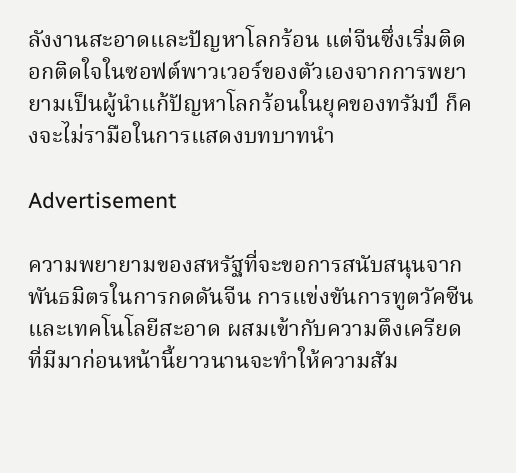ลังงานสะอาดและปัญหาโลกร้อน แต่จีนซึ่งเริ่มติดอกติดใจในซอฟต์พาวเวอร์ของตัวเองจากการพยายามเป็นผู้นำแก้ปัญหาโลกร้อนในยุคของทรัมป์ ก็คงจะไม่รามือในการแสดงบทบาทนำ

Advertisement

ความพยายามของสหรัฐที่จะขอการสนับสนุนจากพันธมิตรในการกดดันจีน การแข่งขันการทูตวัคซีนและเทคโนโลยีสะอาด ผสมเข้ากับความตึงเครียดที่มีมาก่อนหน้านี้ยาวนานจะทำให้ความสัม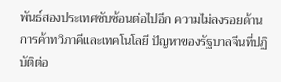พันธ์สองประเทศซับซ้อนต่อไปอีก ความไม่ลงรอยด้านการค้าทวิภาคีและเทคโนโลยี ปัญหาของรัฐบาลจีนที่ปฏิบัติต่อ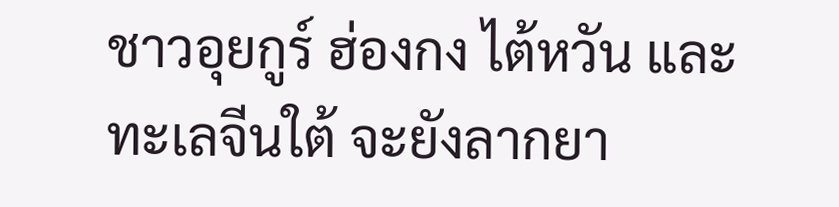ชาวอุยกูร์ ฮ่องกง ไต้หวัน และทะเลจีนใต้ จะยังลากยา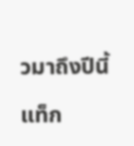วมาถึงปีนี้

แท็ก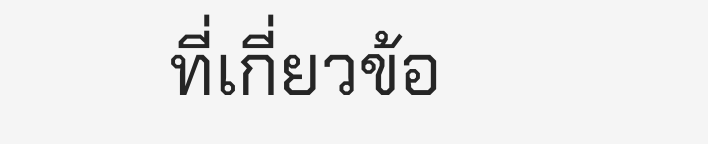ที่เกี่ยวข้อ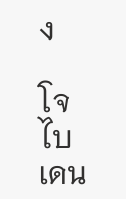ง

โจ ไบเดน